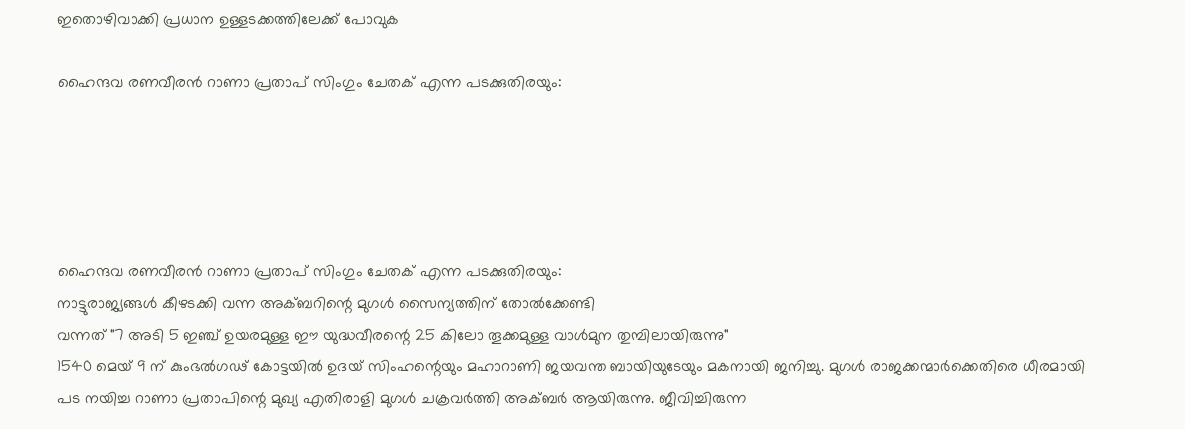ഇതൊഴിവാക്കി പ്രധാന ഉള്ളടക്കത്തിലേക്ക് പോവുക

ഹൈന്ദവ രണവീരൻ റാണാ പ്രതാപ് സിംഗും ചേതക് എന്ന പടക്കുതിരയും:





ഹൈന്ദവ രണവീരൻ റാണാ പ്രതാപ് സിംഗും ചേതക് എന്ന പടക്കുതിരയും:
നാട്ടുരാജ്യങ്ങൾ കീഴടക്കി വന്ന അക്ബറിന്റെ മുഗൾ സൈന്യത്തിന് തോൽക്കേണ്ടി
വന്നത് "7 അടി 5 ഇഞ്ച് ഉയരമുള്ള ഈ യുദ്ധവീരന്റെ 25 കിലോ തൂക്കമുള്ള വാൾമുന തുമ്പിലായിരുന്നു"
1540 മെയ് 9 ന് കുംഭൽഗഢ് കോട്ടയിൽ ഉദയ് സിംഹന്റെയും മഹാറാണി ജയവന്ത ബായിയുടേയും മകനായി ജനിച്ചു. മുഗൾ രാജക്കന്മാർക്കെതിരെ ധീരമായി പട നയിച്ച റാണാ പ്രതാപിന്റെ മുഖ്യ എതിരാളി മുഗൾ ചക്രവര്‍ത്തി അക്ബർ ആയിരുന്നു. ജീവിച്ചിരുന്ന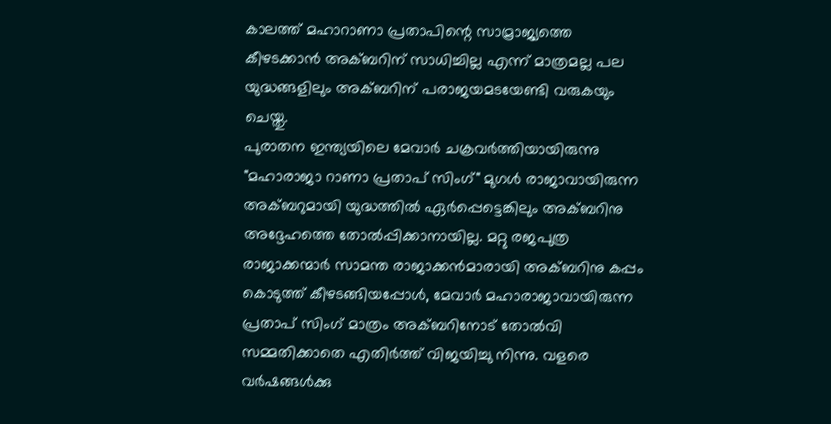കാലത്ത് മഹാറാണാ പ്രതാപിന്റെ സാമ്രാജ്യത്തെ കീഴടക്കാൻ അക്ബറിന് സാധിച്ചില്ല എന്ന് മാത്രമല്ല പല യുദ്ധങ്ങളിലും അക്ബറിന് പരാജയമടയേണ്ടി വരുകയും ചെയ്തു.
പുരാതന ഇന്ത്യയിലെ മേവാർ ചക്രവർത്തിയായിരുന്നു "മഹാരാജാ റാണാ പ്രതാപ് സിംഗ്" മുഗൾ രാജാവായിരുന്ന അക്ബറുമായി യുദ്ധത്തിൽ ഏർപ്പെട്ടെങ്കിലും അക്ബറിനു അദ്ദേഹത്തെ തോൽപ്പിക്കാനായില്ല. മറ്റു രജപുത്ര രാജാക്കന്മാർ സാമന്ത രാജാക്കൻമാരായി അക്ബറിനു കപ്പം കൊടുത്ത് കീഴടങ്ങിയപ്പോൾ, മേവാർ മഹാരാജാവായിരുന്ന പ്രതാപ് സിംഗ് മാത്രം അക്ബറിനോട് തോൽവി സമ്മതിക്കാതെ എതിർത്ത് വിജയിച്ചു നിന്നു. വളരെ വർഷങ്ങൾക്കു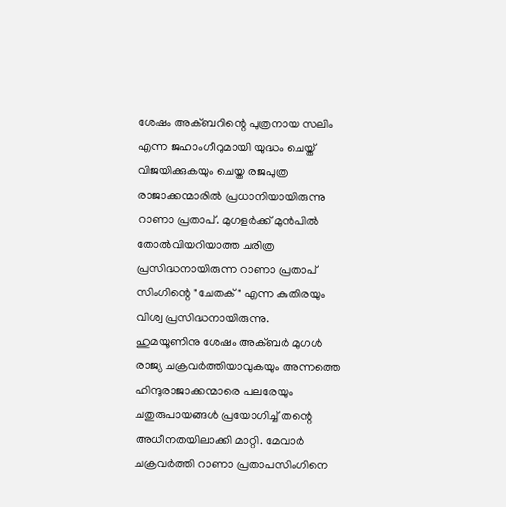ശേഷം അക്ബറിന്റെ പുത്രനായ സലിം എന്ന ജഹാംഗീറുമായി യുദ്ധം ചെയ്ത് വിജയിക്കുകയും ചെയ്ത രജപുത്ര രാജാക്കന്മാരിൽ പ്രധാനിയായിരുന്നു റാണാ പ്രതാപ്. മുഗളർക്ക് മുൻപിൽ തോൽവിയറിയാത്ത ചരിത്ര പ്രസിദ്ധനായിരുന്ന റാണാ പ്രതാപ് സിംഗിന്റെ "ചേതക്" എന്ന കുതിരയും വിശ്വ പ്രസിദ്ധനായിരുന്നു.
ഹുമയൂണിനു ശേഷം അക്ബർ മുഗൾ രാജ്യ ചക്രവർത്തിയാവുകയും അന്നത്തെ ഹിന്ദുരാജാക്കന്മാരെ പലരേയും ചതുരുപായങ്ങൾ പ്രയോഗിച്ച് തന്റെ അധീനതയിലാക്കി മാറ്റി. മേവാർ ചക്രവർത്തി റാണാ പ്രതാപസിംഗിനെ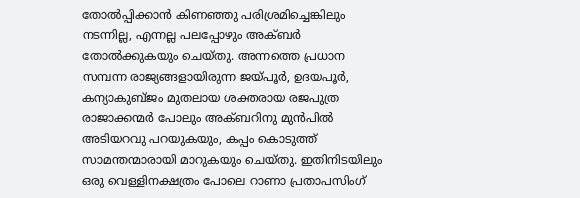തോൽപ്പിക്കാൻ കിണഞ്ഞു പരിശ്രമിച്ചെങ്കിലും നടന്നില്ല, എന്നല്ല പലപ്പോഴും അക്ബർ തോൽക്കുകയും ചെയ്തു. അന്നത്തെ പ്രധാന സമ്പന്ന രാജ്യങ്ങളായിരുന്ന ജയ്പൂർ, ഉദയപൂർ, കന്യാകുബ്ജം മുതലായ ശക്തരായ രജപുത്ര രാജാക്കന്മർ പോലും അക്ബറിനു മുൻപിൽ അടിയറവു പറയുകയും, കപ്പം കൊടുത്ത് സാമന്തന്മാരായി മാറുകയും ചെയ്തു. ഇതിനിടയിലും ഒരു വെള്ളിനക്ഷത്രം പോലെ റാണാ പ്രതാപസിംഗ്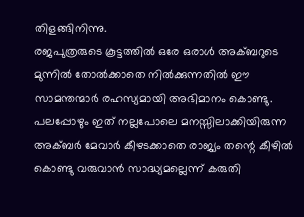തിളങ്ങിനിന്നു.
രജപുത്രരുടെ കൂട്ടത്തിൽ ഒരേ ഒരാൾ അക്ബറുടെ മുന്നിൽ തോൽക്കാതെ നിൽക്കുന്നതിൽ ഈ സാമന്തന്മാർ രഹസ്യമായി അഭിമാനം കൊണ്ടു. പലപ്പോഴും ഇത് നല്ലപോലെ മനസ്സിലാക്കിയിരുന്ന അക്ബർ മേവാർ കീഴടക്കാതെ രാജ്യം തന്റെ കീഴിൽ കൊണ്ടു വരുവാൻ സാദ്ധ്യമല്ലെന്ന് കരുതി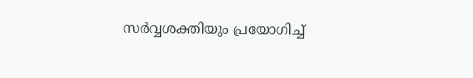സർവ്വശക്തിയും പ്രയോഗിച്ച്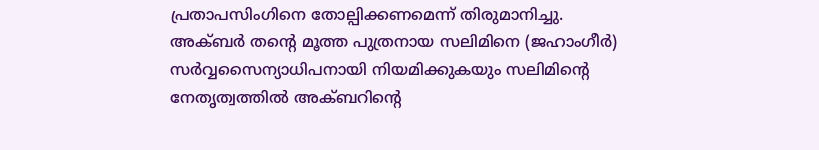പ്രതാപസിംഗിനെ തോല്പിക്കണമെന്ന് തിരുമാനിച്ചു.
അക്ബർ തന്റെ മൂത്ത പുത്രനായ സലിമിനെ (ജഹാംഗീർ) സർവ്വസൈന്യാധിപനായി നിയമിക്കുകയും സലിമിന്റെ നേതൃത്വത്തിൽ അക്ബറിന്റെ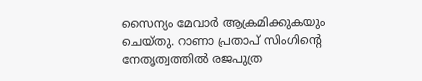സൈന്യം മേവാർ ആക്രമിക്കുകയും ചെയ്തു. റാണാ പ്രതാപ് സിംഗിന്റെ നേതൃത്വത്തിൽ രജപുത്ര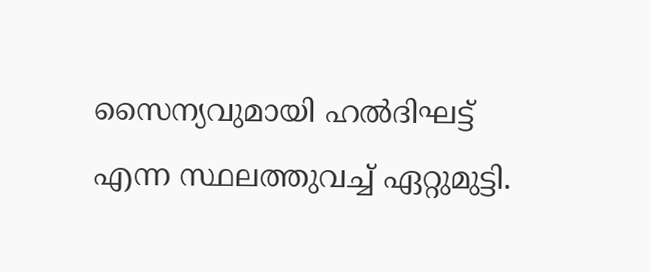സൈന്യവുമായി ഹൽദിഘട്ട് എന്ന സ്ഥലത്തുവച്ച് ഏറ്റുമുട്ടി.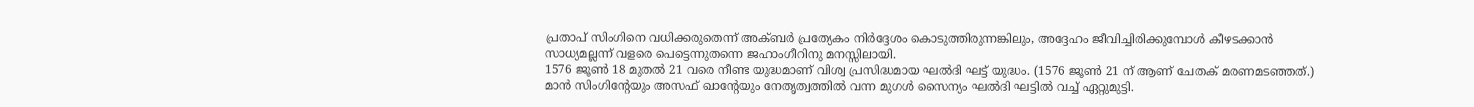പ്രതാപ് സിംഗിനെ വധിക്കരുതെന്ന് അക്ബർ പ്രത്യേകം നിർദ്ദേശം കൊടുത്തിരുന്നങ്കിലും, അദ്ദേഹം ജീവിച്ചിരിക്കുമ്പോൾ കീഴടക്കാൻ സാധ്യമല്ലന്ന് വളരെ പെട്ടെന്നുതന്നെ ജഹാംഗീറിനു മനസ്സിലായി.
1576 ജൂൺ 18 മുതൽ 21 വരെ നീണ്ട യുദ്ധമാണ് വിശ്വ പ്രസിദ്ധമായ ഘൽദി ഘട്ട് യുദ്ധം. (1576 ജൂൺ 21 ന് ആണ് ചേതക് മരണമടഞ്ഞത്.) മാൻ സിംഗിന്റേയും അസഫ് ഖാന്റേയും നേതൃത്വത്തിൽ വന്ന മുഗൾ സൈന്യം ഘൽദി ഘട്ടിൽ വച്ച് ഏറ്റുമുട്ടി.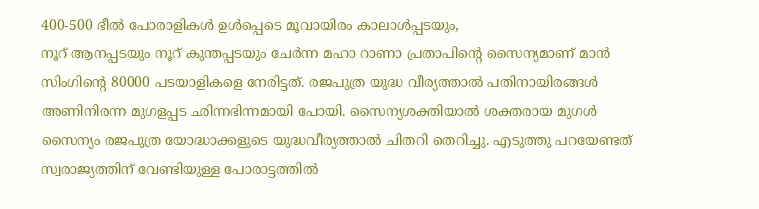400-500 ഭീൽ പോരാളികൾ ഉൾപ്പെടെ മൂവായിരം കാലാൾപ്പടയും,
നൂറ് ആനപ്പടയും നൂറ് കുന്തപ്പടയും ചേർന്ന മഹാ റാണാ പ്രതാപിന്റെ സൈന്യമാണ് മാൻ സിംഗിന്റെ 80000 പടയാളികളെ നേരിട്ടത്. രജപുത്ര യുദ്ധ വീര്യത്താൽ പതിനായിരങ്ങൾ അണിനിരന്ന മുഗളപ്പട ഛിന്നഭിന്നമായി പോയി. സൈന്യശക്തിയാൽ ശക്തരായ മുഗൾ സൈന്യം രജപുത്ര യോദ്ധാക്കളുടെ യുദ്ധവീര്യത്താൽ ചിതറി തെറിച്ചു. എടുത്തു പറയേണ്ടത് സ്വരാജ്യത്തിന് വേണ്ടിയുള്ള പോരാട്ടത്തിൽ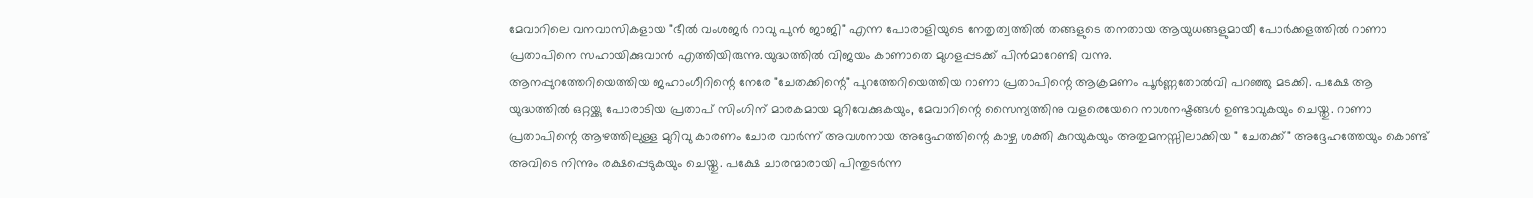മേവാറിലെ വനവാസികളായ "ഭീൽ വംശജർ റാവു പുൻ ജാജി" എന്ന പോരാളിയുടെ നേതൃത്വത്തിൽ തങ്ങളുടെ തനതായ ആയുധങ്ങളുമായീ പോർക്കളത്തിൽ റാണാ പ്രതാപിനെ സഹായിക്കുവാൻ എത്തിയിരുന്നു.യുദ്ധത്തിൽ വിജയം കാണാതെ മുഗളപ്പടക്ക് പിൻമാറേണ്ടി വന്നു.
ആനപ്പുറത്തേറിയെത്തിയ ജഹാംഗീറിന്റെ നേരേ "ചേതക്കിന്റെ" പുറത്തേറിയെത്തിയ റാണാ പ്രതാപിന്റെ ആക്രമണം പൂർണ്ണതോൽവി പറഞ്ഞു മടക്കി. പക്ഷേ ആ യുദ്ധത്തിൽ ഒറ്റയ്ക്കു പോരാടിയ പ്രതാപ് സിംഗിന് മാരകമായ മുറിവേക്കുകയും, മേവാറിന്റെ സൈന്യത്തിനു വളരെയേറെ നാശനഷ്ടങ്ങൾ ഉണ്ടാവുകയും ചെയ്തു. റാണാ പ്രതാപിന്റെ ആഴത്തിലുള്ള മുറിവു കാരണം ചോര വാർന്ന് അവശനായ അദ്ദേഹത്തിന്റെ കാഴ്ച ശക്തി കുറയുകയും അതുമനസ്സിലാക്കിയ " ചേതക്ക്" അദ്ദേഹത്തേയും കൊണ്ട് അവിടെ നിന്നും രക്ഷപ്പെടുകയും ചെയ്തു. പക്ഷേ ചാരന്മാരായി പിന്തുടർന്ന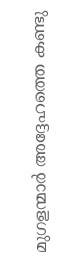മുഗളന്മാർ അദ്ദേഹത്തെ കണ്ടു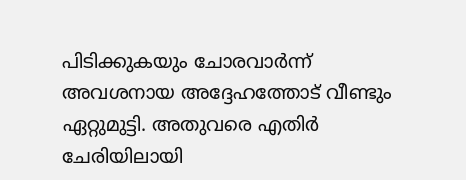പിടിക്കുകയും ചോരവാർന്ന് അവശനായ അദ്ദേഹത്തോട് വീണ്ടും ഏറ്റുമുട്ടി. അതുവരെ എതിർ ചേരിയിലായി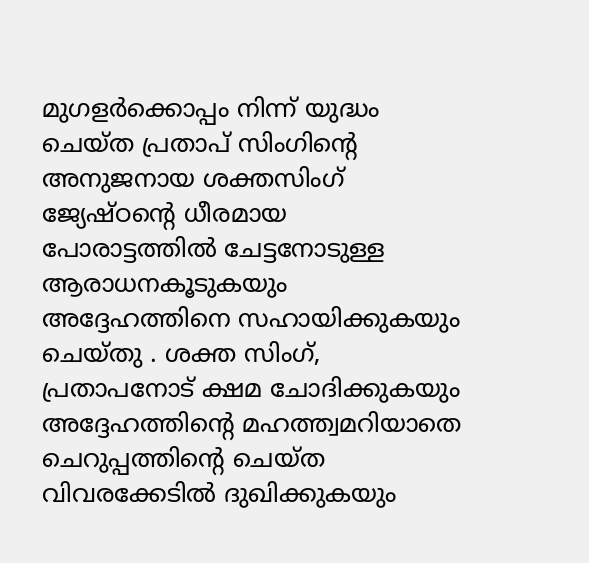മുഗളർക്കൊപ്പം നിന്ന് യുദ്ധം ചെയ്ത പ്രതാപ് സിംഗിന്റെ അനുജനായ ശക്തസിംഗ് ജ്യേഷ്ഠന്റെ ധീരമായ പോരാട്ടത്തിൽ ചേട്ടനോടുള്ള ആരാധനകൂടുകയും അദ്ദേഹത്തിനെ സഹായിക്കുകയും ചെയ്തു . ശക്ത സിംഗ്, പ്രതാപനോട് ക്ഷമ ചോദിക്കുകയും അദ്ദേഹത്തിന്റെ മഹത്ത്വമറിയാതെ ചെറുപ്പത്തിന്റെ ചെയ്ത വിവരക്കേടിൽ ദുഖിക്കുകയും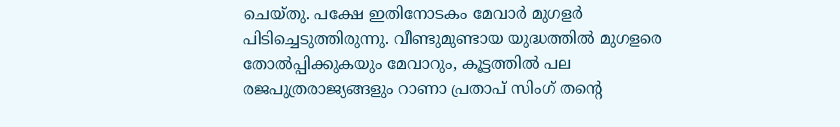ചെയ്തു. പക്ഷേ ഇതിനോടകം മേവാർ മുഗളർ പിടിച്ചെടുത്തിരുന്നു. വീണ്ടുമുണ്ടായ യുദ്ധത്തിൽ മുഗളരെ തോൽപ്പിക്കുകയും മേവാറും, കൂട്ടത്തിൽ പല രജപുത്രരാജ്യങ്ങളും റാണാ പ്രതാപ് സിംഗ് തന്റെ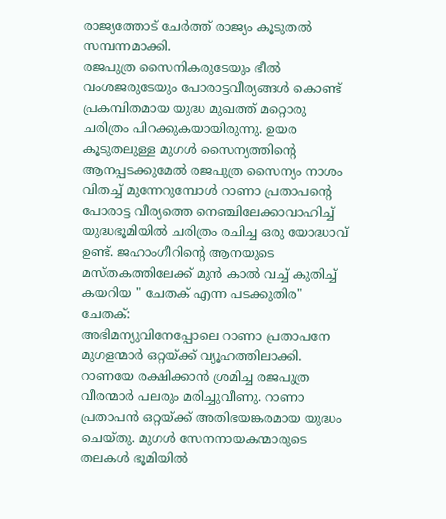രാജ്യത്തോട് ചേർത്ത് രാജ്യം കൂടുതൽ സമ്പന്നമാക്കി.
രജപുത്ര സൈനികരുടേയും ഭീൽ വംശജരുടേയും പോരാട്ടവീര്യങ്ങൾ കൊണ്ട് പ്രകമ്പിതമായ യുദ്ധ മുഖത്ത് മറ്റൊരു ചരിത്രം പിറക്കുകയായിരുന്നു. ഉയര കൂടുതലുള്ള മുഗൾ സൈന്യത്തിന്റെ ആനപ്പടക്കുമേൽ രജപുത്ര സൈന്യം നാശം വിതച്ച് മുന്നേറുമ്പോൾ റാണാ പ്രതാപന്റെ പോരാട്ട വീര്യത്തെ നെഞ്ചിലേക്കാവാഹിച്ച് യുദ്ധഭൂമിയിൽ ചരിത്രം രചിച്ച ഒരു യോദ്ധാവ് ഉണ്ട്. ജഹാംഗീറിന്റെ ആനയുടെ മസ്തകത്തിലേക്ക് മുൻ കാൽ വച്ച് കുതിച്ച് കയറിയ " ചേതക് എന്ന പടക്കുതിര"
ചേതക്:
അഭിമന്യുവിനേപ്പോലെ റാണാ പ്രതാപനേ മുഗളന്മാർ ഒറ്റയ്ക്ക് വ്യൂഹത്തിലാക്കി. റാണയേ രക്ഷിക്കാന്‍ ശ്രമിച്ച രജപുത്ര വീരന്മാര്‍ പലരും മരിച്ചുവീണു. റാണാ പ്രതാപന്‍ ഒറ്റയ്ക്ക് അതിഭയങ്കരമായ യുദ്ധം ചെയ്തു. മുഗള്‍ സേനനായകന്മാരുടെ തലകള്‍ ഭൂമിയില്‍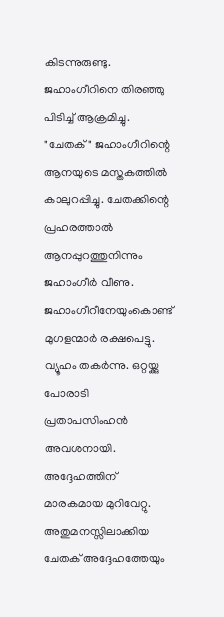കിടന്നുരുണ്ടു. ജഹാംഗീറിനെ തിരഞ്ഞു പിടിച്ച് ആക്രമിച്ചു. "ചേതക്" ജഹാംഗീറിന്റെ ആനയുടെ മസ്തകത്തില്‍ കാലുറപ്പിച്ചു. ചേതക്കിന്റെ പ്രഹരത്താൽ ആനപ്പുറത്തുനിന്നും ജഹാംഗീർ വീണു. ജഹാംഗീറീനേയുംകൊണ്ട് മുഗളന്മാര്‍ രക്ഷപെട്ടു. വ്യൂഹം തകര്‍ന്നു. ഒറ്റയ്ക്കു പോരാടി പ്രതാപസിംഹന്‍ അവശനായി. അദ്ദേഹത്തിന് മാരകമായ മുറിവേറ്റു. അതുമനസ്സിലാക്കിയ ചേതക് അദ്ദേഹത്തേയും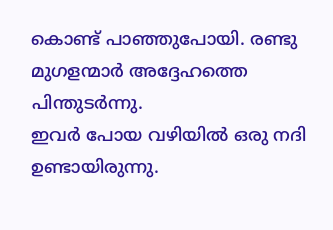കൊണ്ട് പാഞ്ഞുപോയി. രണ്ടു മുഗളന്മാര്‍ അദ്ദേഹത്തെ പിന്തുടര്‍ന്നു.
ഇവര്‍ പോയ വഴിയില്‍ ഒരു നദി ഉണ്ടായിരുന്നു.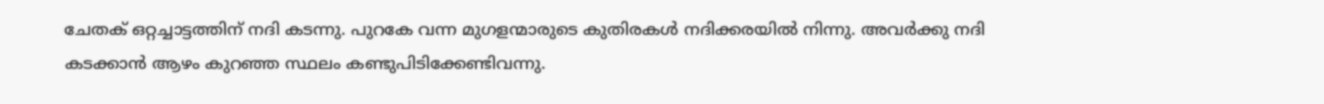ചേതക് ഒറ്റച്ചാട്ടത്തിന് നദി കടന്നു. പുറകേ വന്ന മുഗളന്മാ‍രുടെ കുതിരകള്‍ നദിക്കരയില്‍ നിന്നു. അവര്‍ക്കു നദി കടക്കാന്‍ ആഴം കുറഞ്ഞ സ്ഥലം കണ്ടുപിടിക്കേണ്ടിവന്നു.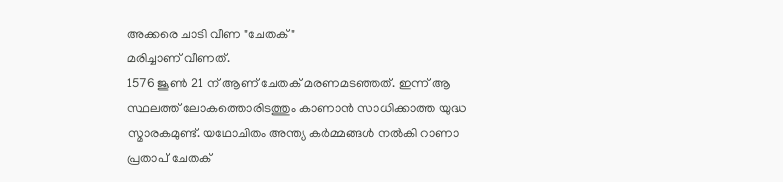അക്കരെ ചാടി വീണ "ചേതക്"
മരിച്ചാണ് വീണത്.
1576 ജൂൺ 21 ന് ആണ് ചേതക് മരണമടഞ്ഞത്. ഇന്ന് ആ സ്ഥലത്ത് ലോകത്തൊരിടത്തും കാണാൻ സാധിക്കാത്ത യുദ്ധ സ്മാരകമുണ്ട്. യഥോചിതം അന്ത്യ കർമ്മങ്ങൾ നൽകി റാണാ പ്രതാപ് ചേതക്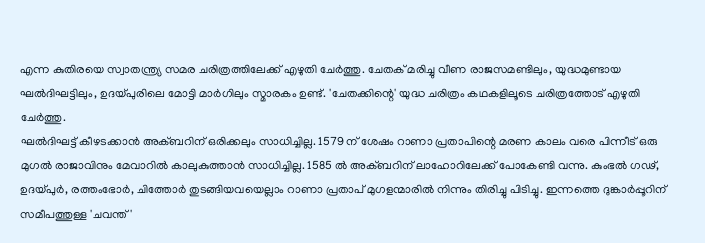എന്ന കുതിരയെ സ്വാതന്ത്ര്യ സമര ചരിത്രത്തിലേക്ക് എഴുതി ചേർത്തു. ചേതക് മരിച്ചു വീണ രാജസമണ്ടിലും, യുദ്ധമുണ്ടായ ഘൽദിഘട്ടിലും, ഉദയ്പുരിലെ മോട്ടി മാർഗിലും സ്മാരകം ഉണ്ട്. 'ചേതക്കിന്റെ' യുദ്ധ ചരിത്രം കഥകളിലൂടെ ചരിത്രത്തോട് എഴുതി ചേർത്തു.
ഘൽദിഘട്ട് കീഴടക്കാൻ അക്ബറിന് ഒരിക്കലും സാധിച്ചില്ല. 1579 ന് ശേഷം റാണാ പ്രതാപിന്റെ മരണ കാലം വരെ പിന്നീട് ഒരു മുഗൽ രാജാവിനും മേവാറിൽ കാലുകുത്താൻ സാധിച്ചില്ല. 1585 ൽ അക്ബറിന് ലാഹോറിലേക്ക് പോകേണ്ടി വന്നു. കുംഭൽ ഗഢ്, ഉദയ്പുർ, രത്തംഭോർ, ചിത്തോർ തുടങ്ങിയവയെല്ലാം റാണാ പ്രതാപ് മുഗളന്മാരിൽ നിന്നും തിരിച്ചു പിടിച്ചു. ഇന്നത്തെ ദുങ്കാർപ്പൂറിന് സമീപത്തുള്ള 'ചവന്ത്'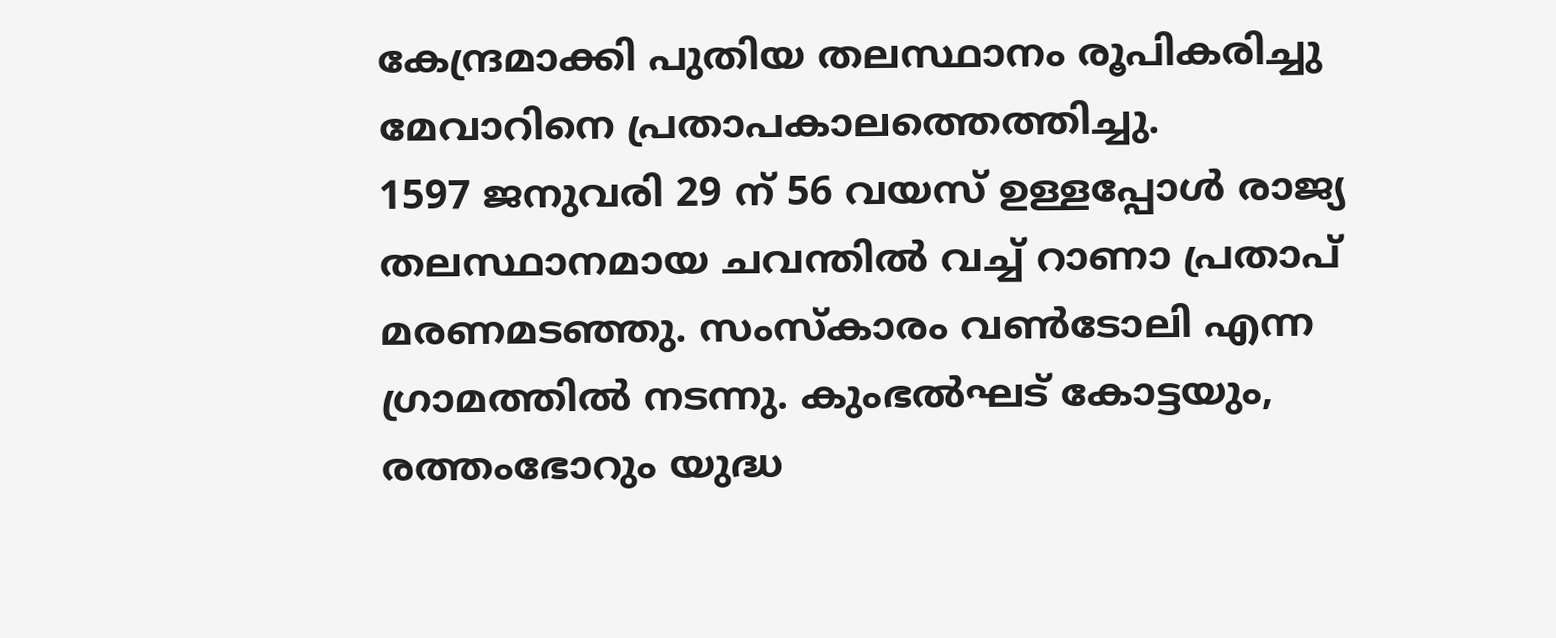കേന്ദ്രമാക്കി പുതിയ തലസ്ഥാനം രൂപികരിച്ചു മേവാറിനെ പ്രതാപകാലത്തെത്തിച്ചു.
1597 ജനുവരി 29 ന് 56 വയസ് ഉള്ളപ്പോൾ രാജ്യ തലസ്ഥാനമായ ചവന്തിൽ വച്ച് റാണാ പ്രതാപ് മരണമടഞ്ഞു. സംസ്കാരം വൺടോലി എന്ന ഗ്രാമത്തിൽ നടന്നു. കുംഭൽഘട് കോട്ടയും, രത്തംഭോറും യുദ്ധ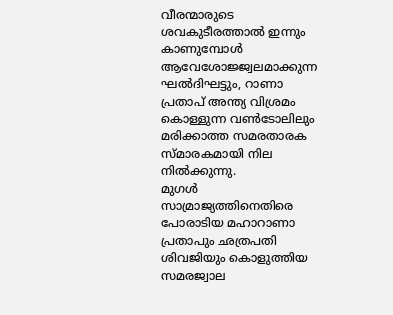വീരന്മാരുടെ ശവകുടീരത്താൽ ഇന്നും കാണുമ്പോൾ ആവേശോജ്ജ്വലമാക്കുന്ന ഘൽദിഘട്ടും, റാണാ പ്രതാപ് അന്ത്യ വിശ്രമം കൊള്ളുന്ന വൺടോലിലും മരിക്കാത്ത സമരതാരക സ്മാരകമായി നില നിൽക്കുന്നു.
മുഗൾ സാമ്രാജ്യത്തിനെതിരെ പോരാടിയ മഹാറാണാ പ്രതാപും ഛത്രപതി ശിവജിയും കൊളുത്തിയ സമരജ്വാല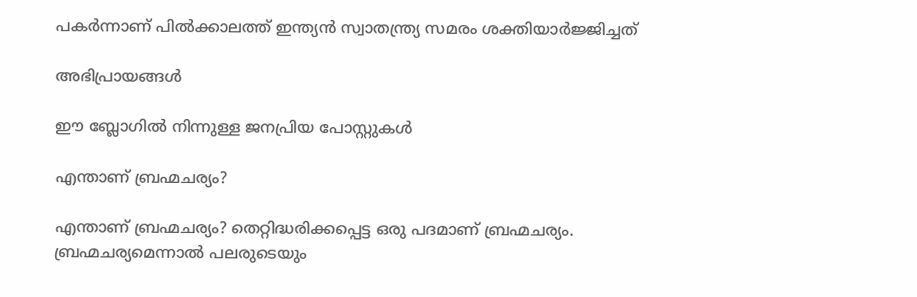പകർന്നാണ് പിൽക്കാലത്ത് ഇന്ത്യൻ സ്വാതന്ത്ര്യ സമരം ശക്തിയാർജ്ജിച്ചത്

അഭിപ്രായങ്ങള്‍

ഈ ബ്ലോഗിൽ നിന്നുള്ള ജനപ്രിയ പോസ്റ്റുകള്‍‌

എന്താണ് ബ്രഹ്മചര്യം?

എന്താണ് ബ്രഹ്മചര്യം? തെറ്റിദ്ധരിക്കപ്പെട്ട ഒരു പദമാണ് ബ്രഹ്മചര്യം. ബ്രഹ്മചര്യമെന്നാൽ പലരുടെയും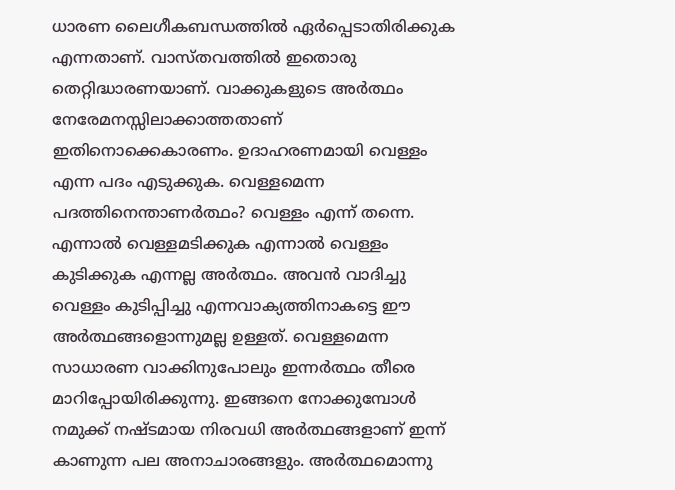ധാരണ ലൈഗീകബന്ധത്തിൽ ഏർപ്പെടാതിരിക്കുക എന്നതാണ്. വാസ്തവത്തിൽ ഇതൊരു തെറ്റിദ്ധാരണയാണ്. വാക്കുകളുടെ അർത്ഥം നേരേമനസ്സിലാക്കാത്തതാണ് ഇതിനൊക്കെകാരണം. ഉദാഹരണമായി വെള്ളം എന്ന പദം എടുക്കുക. വെള്ളമെന്ന പദത്തിനെന്താണർത്ഥം? വെള്ളം എന്ന് തന്നെ. എന്നാൽ വെള്ളമടിക്കുക എന്നാൽ വെള്ളം കുടിക്കുക എന്നല്ല അർത്ഥം. അവൻ വാദിച്ചു വെള്ളം കുടിപ്പിച്ചു എന്നവാക്യത്തിനാകട്ടെ ഈ അർത്ഥങ്ങളൊന്നുമല്ല ഉള്ളത്. വെള്ളമെന്ന സാധാരണ വാക്കിനുപോലും ഇന്നർത്ഥം തീരെ മാറിപ്പോയിരിക്കുന്നു. ഇങ്ങനെ നോക്കുമ്പോൾ നമുക്ക് നഷ്ടമായ നിരവധി അർത്ഥങ്ങളാണ് ഇന്ന് കാണുന്ന പല അനാചാരങ്ങളും. അർത്ഥമൊന്നു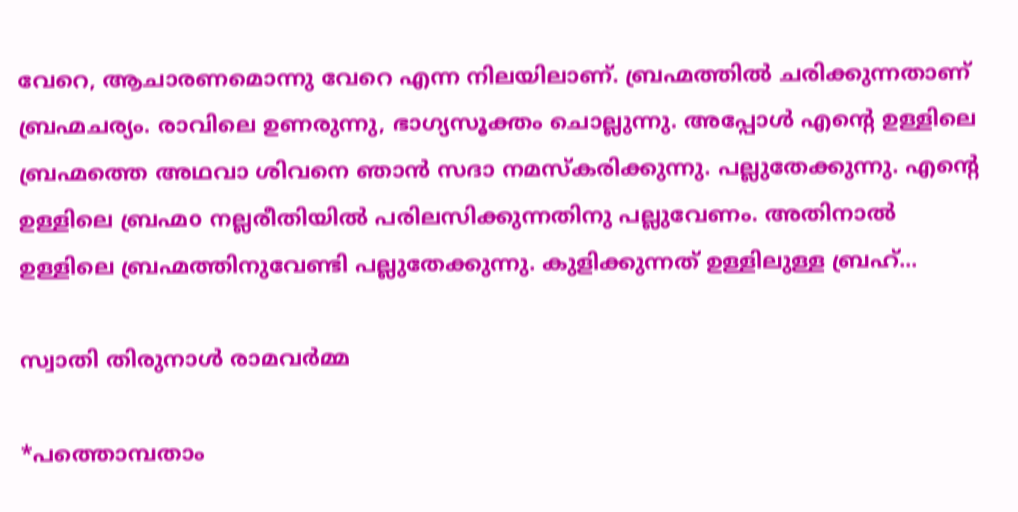വേറെ, ആചാരണമൊന്നു വേറെ എന്ന നിലയിലാണ്. ബ്രഹ്മത്തിൽ ചരിക്കുന്നതാണ് ബ്രഹ്മചര്യം. രാവിലെ ഉണരുന്നു, ഭാഗ്യസൂക്തം ചൊല്ലുന്നു. അപ്പോൾ എന്റെ ഉള്ളിലെ ബ്രഹ്മത്തെ അഥവാ ശിവനെ ഞാൻ സദാ നമസ്കരിക്കുന്നു. പല്ലുതേക്കുന്നു. എന്റെ ഉള്ളിലെ ബ്രഹ്മo നല്ലരീതിയിൽ പരിലസിക്കുന്നതിനു പല്ലുവേണം. അതിനാൽ ഉള്ളിലെ ബ്രഹ്മത്തിനുവേണ്ടി പല്ലുതേക്കുന്നു. കുളിക്കുന്നത് ഉള്ളിലുള്ള ബ്രഹ്...

സ്വാതി തിരുനാൾ രാമവർമ്മ

*പത്തൊമ്പതാം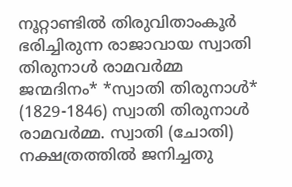നൂറ്റാണ്ടിൽ തിരുവിതാംകൂർ ഭരിച്ചിരുന്ന രാജാവായ സ്വാതി തിരുനാൾ രാമവർമ്മ ജന്മദിനം* *സ്വാതി തിരുനാൾ* (1829-1846) സ്വാതി തിരുനാൾ രാമവർമ്മ. സ്വാതി (ചോതി) നക്ഷത്രത്തിൽ ജനിച്ചതു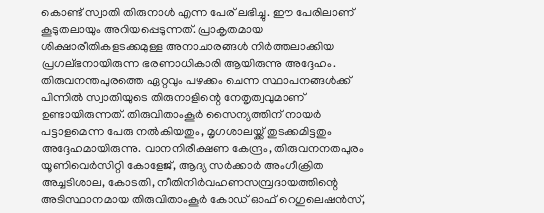കൊണ്ട് സ്വാതി തിരുനാൾ എന്ന പേര് ലഭിച്ചു. ഈ പേരിലാണ്‌ കൂടുതലായും അറിയപ്പെടുന്നത്. പ്രാകൃതമായ ശിക്ഷാരീതികളടക്കമുള്ള അനാചാരങ്ങൾ നിർത്തലാക്കിയ പ്രഗല്ഭനായിരുന്ന ഭരണാധികാരി ആയിരുന്നു അദ്ദേഹം. തിരുവനന്തപുരത്തെ ഏറ്റവും പഴക്കം ചെന്ന സ്ഥാപനങ്ങൾക്ക് പിന്നിൽ സ്വാതിയുടെ തിരുനാളിന്റെ നേതൃത്വവുമാണ് ഉണ്ടായിരുന്നത്. തിരുവിതാംകൂർ സൈന്യത്തിന് നായർ പട്ടാളമെന്ന പേരു നൽകിയതും, മൃഗശാലയ്ക്ക് തുടക്കമിട്ടതും അദ്ദേഹമായിരുന്നു. വാനനിരീക്ഷണ കേന്ദ്രം, തിരുവനനതപുരം യൂണിവെർസിറ്റി കോളേജ്, ആദ്യ സർക്കാർ അംഗീക്രിത അച്ചടിശാല, കോടതി, നീതിനിർവഹണസമ്പ്രദായത്തിന്റെ അടിസ്ഥാനമായ തിരുവിതാംകൂർ കോഡ് ഓഫ് റെഗുലെഷൻസ്,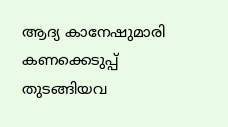ആദ്യ കാനേഷുമാരി കണക്കെടുപ്പ് തുടങ്ങിയവ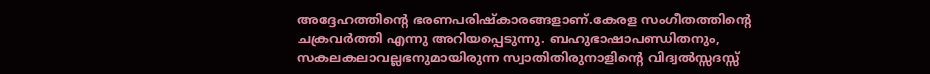അദ്ദേഹത്തിന്റെ ഭരണപരിഷ്കാരങ്ങളാണ്.കേരള സംഗീതത്തിന്റെ ചക്രവർത്തി എന്നു അറിയപ്പെടുന്നു. ബഹുഭാഷാപണ്ഡിതനും, സകലകലാവല്ലഭനുമായിരുന്ന സ്വാതിതിരുനാളിന്റെ വിദ്വൽസ്സദസ്സ്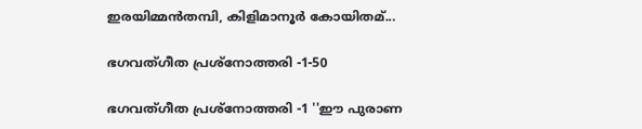ഇരയിമ്മൻ‌തമ്പി, കിളിമാനൂർ കോയിതമ്...

ഭഗവത്ഗീത പ്രശ്നോത്തരി -1-50

ഭഗവത്ഗീത പ്രശ്നോത്തരി -1 ''ഈ പുരാണ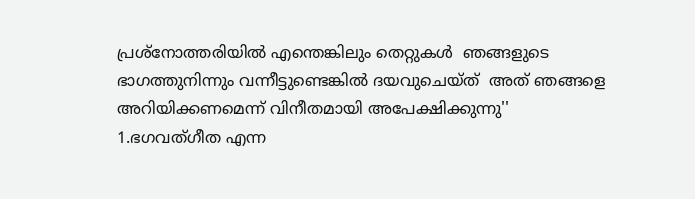പ്രശ്നോത്തരിയില്‍ എന്തെങ്കിലും തെറ്റുകള്‍  ഞങ്ങളുടെ ഭാഗത്തുനിന്നും വന്നീട്ടുണ്ടെങ്കില്‍ ദയവുചെയ്ത്  അത് ഞങ്ങളെ  അറിയിക്കണമെന്ന് വിനീതമായി അപേക്ഷിക്കുന്നു'' 1.ഭഗവത്ഗീത എന്ന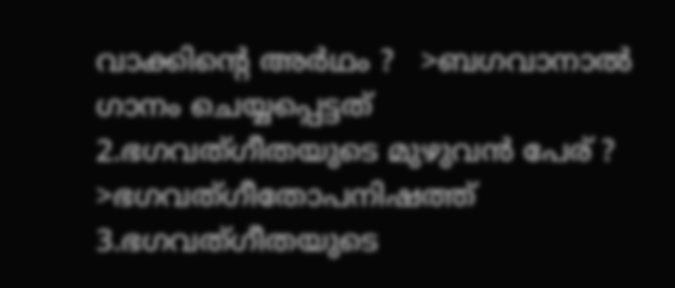വാക്കിന്‍റെ അര്‍ഥം ?   >ബഗവാനാല്‍ ഗാനം ചെയ്യപ്പെട്ടത് 2.ഭഗവത്ഗീതയുടെ മുഴുവന്‍ പേര് ?   >ഭഗവത്ഗീതോപനിഷത്ത് 3.ഭഗവത്ഗീതയുടെ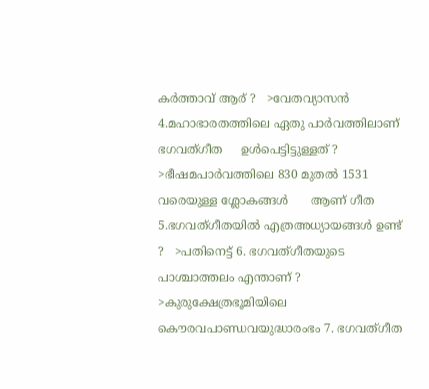കര്‍ത്താവ് ആര് ?   >വേതവ്യാസന്‍ 4.മഹാഭാരതത്തിലെ ഏതു പാര്‍വത്തിലാണ് ഭഗവത്ഗീത     ഉള്‍പെട്ടിട്ടുള്ളത് ?    >ഭീഷമപാര്‍വത്തിലെ 830 മുതല്‍ 1531 വരെയുള്ള ശ്ലോകങ്ങള്‍      ആണ് ഗീത  5.ഭഗവത്‌ഗീതയില്‍ എത്രഅധ്യായങ്ങള്‍ ഉണ്ട് ?   >പതിനെട്ട് 6. ഭഗവത്‌ഗീതയുടെ പാശ്ചാത്തലം എന്താണ് ?   >കുരുക്ഷേത്രഭൂമിയിലെ കൌരവപാണ്ഡവയുദ്ധാരംഭം 7. ഭഗവത്‌ഗീത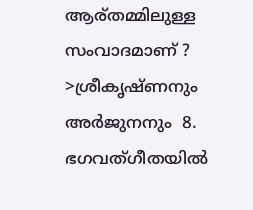ആര്തമ്മിലുള്ള സംവാദമാണ് ?   >ശ്രീകൃഷ്ണനും അര്‍ജുനനും  8. ഭഗവത്‌ഗീതയില്‍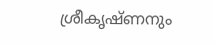ശ്രീകൃഷ്ണനും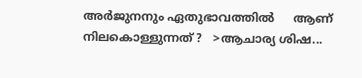അര്‍ജുനനും ഏതുഭാവത്തില്‍     ആണ് നിലകൊള്ളുന്നത് ?   >ആചാര്യ ശിഷ...